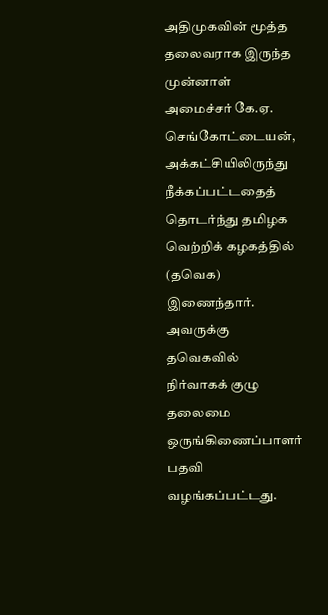அதிமுகவின் மூத்த தலைவராக இருந்த முன்னாள் அமைச்சர் கே.ஏ. செங்கோட்டையன், அக்கட்சியிலிருந்து நீக்கப்பட்டதைத் தொடர்ந்து தமிழக வெற்றிக் கழகத்தில் (தவெக) இணைந்தார். அவருக்கு தவெகவில் நிர்வாகக் குழு தலைமை ஒருங்கிணைப்பாளர் பதவி வழங்கப்பட்டது.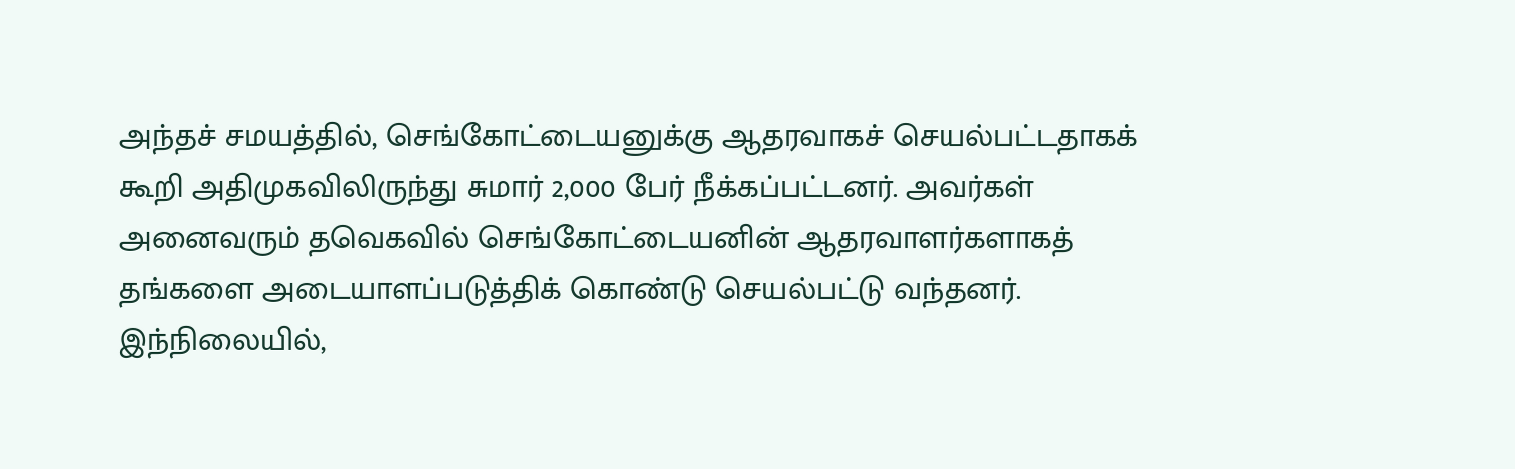அந்தச் சமயத்தில், செங்கோட்டையனுக்கு ஆதரவாகச் செயல்பட்டதாகக் கூறி அதிமுகவிலிருந்து சுமார் 2,000 பேர் நீக்கப்பட்டனர். அவர்கள் அனைவரும் தவெகவில் செங்கோட்டையனின் ஆதரவாளர்களாகத் தங்களை அடையாளப்படுத்திக் கொண்டு செயல்பட்டு வந்தனர்.
இந்நிலையில்,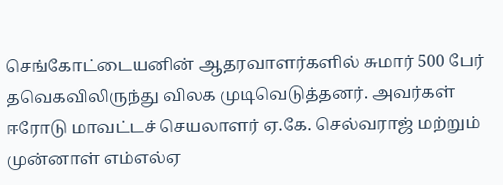செங்கோட்டையனின் ஆதரவாளர்களில் சுமார் 500 பேர் தவெகவிலிருந்து விலக முடிவெடுத்தனர். அவர்கள் ஈரோடு மாவட்டச் செயலாளர் ஏ.கே. செல்வராஜ் மற்றும் முன்னாள் எம்எல்ஏ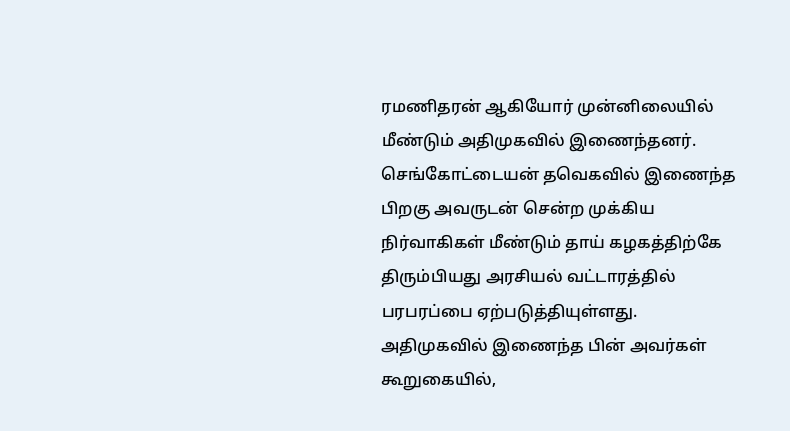ரமணிதரன் ஆகியோர் முன்னிலையில் மீண்டும் அதிமுகவில் இணைந்தனர். செங்கோட்டையன் தவெகவில் இணைந்த பிறகு அவருடன் சென்ற முக்கிய நிர்வாகிகள் மீண்டும் தாய் கழகத்திற்கே திரும்பியது அரசியல் வட்டாரத்தில் பரபரப்பை ஏற்படுத்தியுள்ளது.
அதிமுகவில் இணைந்த பின் அவர்கள் கூறுகையில்,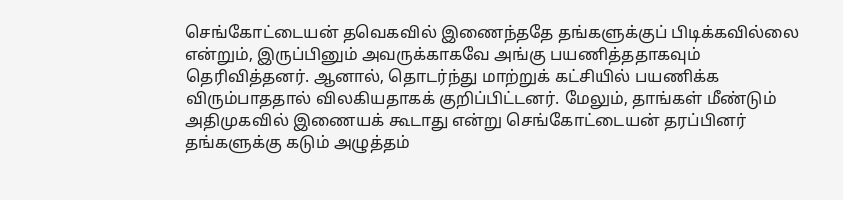செங்கோட்டையன் தவெகவில் இணைந்ததே தங்களுக்குப் பிடிக்கவில்லை என்றும், இருப்பினும் அவருக்காகவே அங்கு பயணித்ததாகவும் தெரிவித்தனர். ஆனால், தொடர்ந்து மாற்றுக் கட்சியில் பயணிக்க விரும்பாததால் விலகியதாகக் குறிப்பிட்டனர். மேலும், தாங்கள் மீண்டும் அதிமுகவில் இணையக் கூடாது என்று செங்கோட்டையன் தரப்பினர் தங்களுக்கு கடும் அழுத்தம்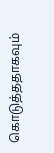கொடுத்ததாகவும்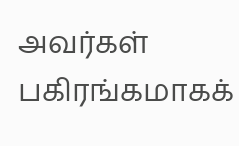அவர்கள் பகிரங்கமாகக்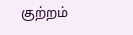குற்றம்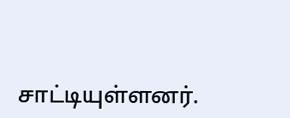சாட்டியுள்ளனர்.